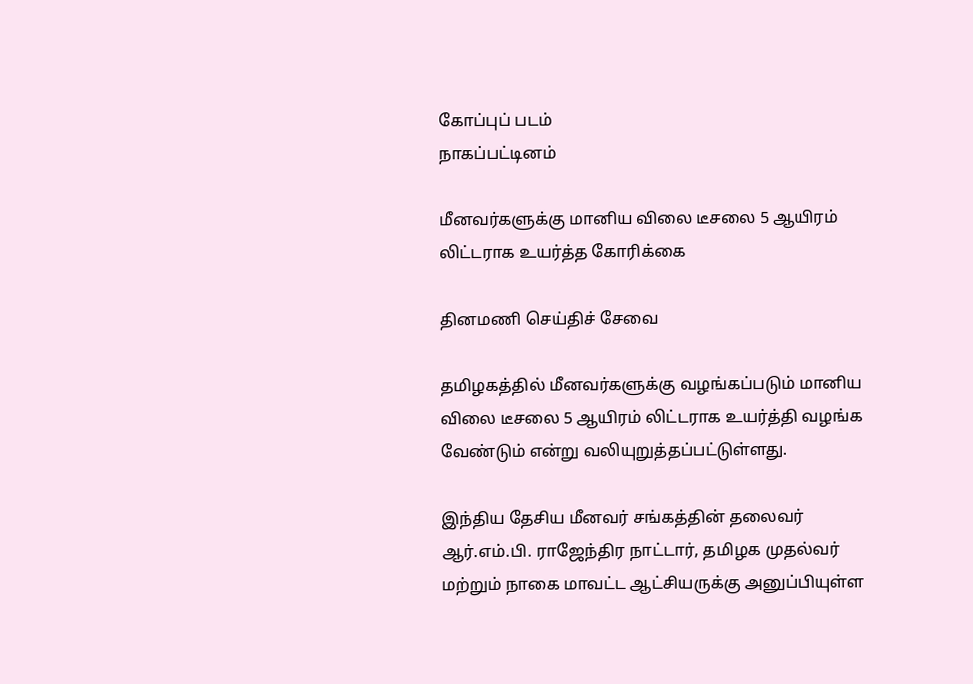கோப்புப் படம்
நாகப்பட்டினம்

மீனவர்களுக்கு மானிய விலை டீசலை 5 ஆயிரம் லிட்டராக உயர்த்த கோரிக்கை

தினமணி செய்திச் சேவை

தமிழகத்தில் மீனவர்களுக்கு வழங்கப்படும் மானிய விலை டீசலை 5 ஆயிரம் லிட்டராக உயர்த்தி வழங்க வேண்டும் என்று வலியுறுத்தப்பட்டுள்ளது.

இந்திய தேசிய மீனவர் சங்கத்தின் தலைவர் ஆர்.எம்.பி. ராஜேந்திர நாட்டார், தமிழக முதல்வர் மற்றும் நாகை மாவட்ட ஆட்சியருக்கு அனுப்பியுள்ள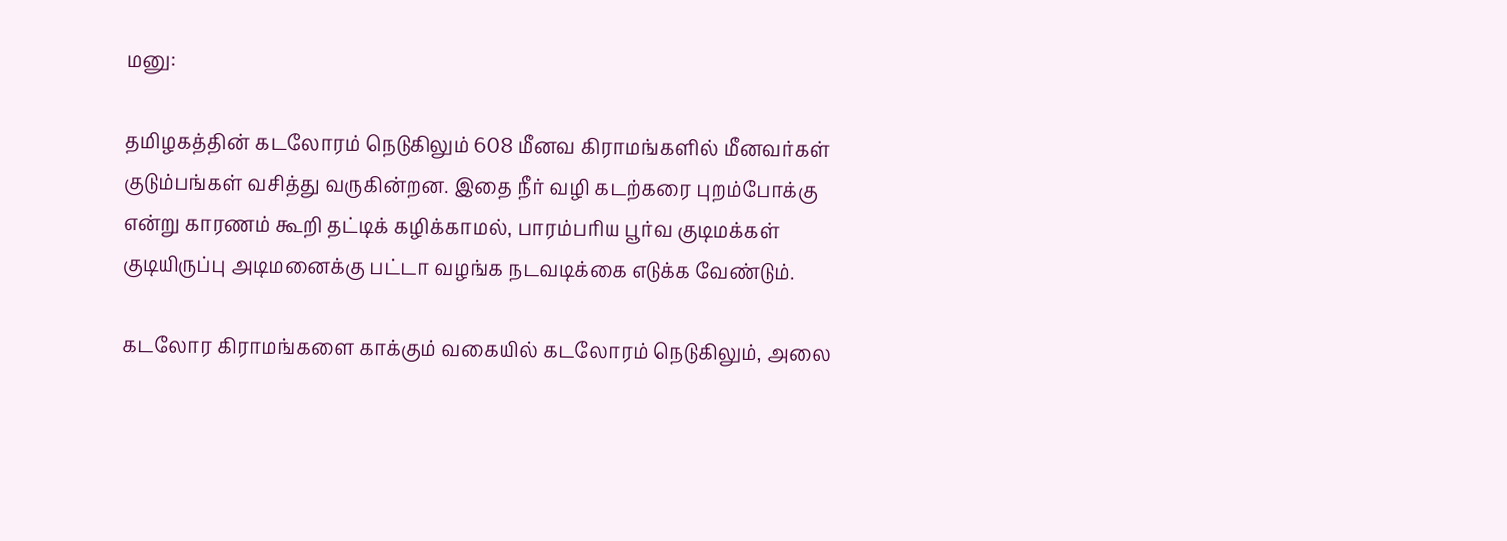மனு:

தமிழகத்தின் கடலோரம் நெடுகிலும் 608 மீனவ கிராமங்களில் மீனவர்கள் குடும்பங்கள் வசித்து வருகின்றன. இதை நீர் வழி கடற்கரை புறம்போக்கு என்று காரணம் கூறி தட்டிக் கழிக்காமல், பாரம்பரிய பூர்வ குடிமக்கள் குடியிருப்பு அடிமனைக்கு பட்டா வழங்க நடவடிக்கை எடுக்க வேண்டும்.

கடலோர கிராமங்களை காக்கும் வகையில் கடலோரம் நெடுகிலும், அலை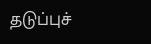தடுப்புச்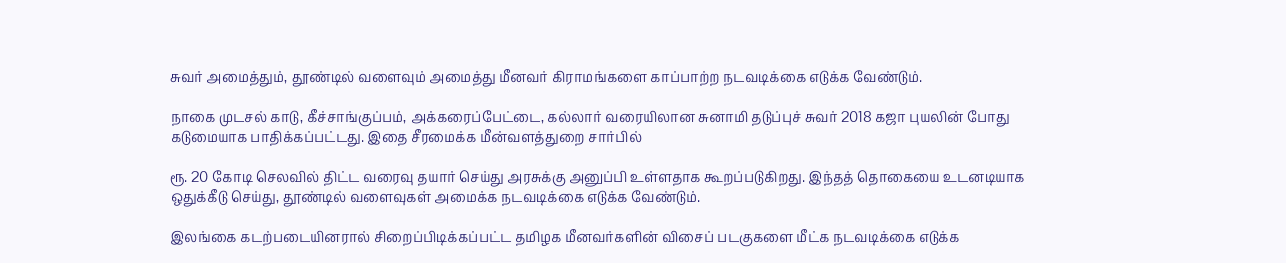சுவர் அமைத்தும், தூண்டில் வளைவும் அமைத்து மீனவர் கிராமங்களை காப்பாற்ற நடவடிக்கை எடுக்க வேண்டும்.

நாகை முடசல் காடு, கீச்சாங்குப்பம், அக்கரைப்பேட்டை, கல்லார் வரையிலான சுனாமி தடுப்புச் சுவர் 2018 கஜா புயலின் போது கடுமையாக பாதிக்கப்பட்டது. இதை சீரமைக்க மீன்வளத்துறை சார்பில்

ரூ. 20 கோடி செலவில் திட்ட வரைவு தயார் செய்து அரசுக்கு அனுப்பி உள்ளதாக கூறப்படுகிறது. இந்தத் தொகையை உடனடியாக ஒதுக்கீடு செய்து, தூண்டில் வளைவுகள் அமைக்க நடவடிக்கை எடுக்க வேண்டும்.

இலங்கை கடற்படையினரால் சிறைப்பிடிக்கப்பட்ட தமிழக மீனவர்களின் விசைப் படகுகளை மீட்க நடவடிக்கை எடுக்க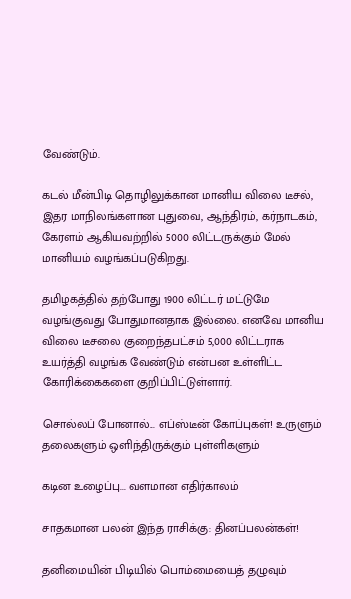வேண்டும்.

கடல் மீன்பிடி தொழிலுக்கான மானிய விலை டீசல், இதர மாநிலங்களான புதுவை, ஆந்திரம், கர்நாடகம், கேரளம் ஆகியவற்றில் 5000 லிட்டருக்கும் மேல் மானியம் வழங்கப்படுகிறது.

தமிழகத்தில் தற்போது 1900 லிட்டர் மட்டுமே வழங்குவது போதுமானதாக இல்லை. எனவே மானிய விலை டீசலை குறைந்தபட்சம் 5,000 லிட்டராக உயர்த்தி வழங்க வேண்டும் என்பன உள்ளிட்ட கோரிக்கைகளை குறிப்பிட்டுள்ளார்.

சொல்லப் போனால்... எப்ஸ்டீன் கோப்புகள்! உருளும் தலைகளும் ஒளிந்திருக்கும் புள்ளிகளும்

கடின உழைப்பு... வளமான எதிர்காலம்

சாதகமான பலன் இந்த ராசிக்கு: தினப்பலன்கள்!

தனிமையின் பிடியில் பொம்மையைத் தழுவும்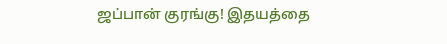ஜப்பான் குரங்கு! இதயத்தை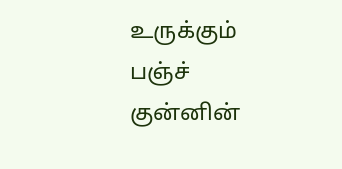உருக்கும் பஞ்ச் குன்னின்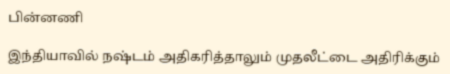பின்னணி

இந்தியாவில் நஷ்டம் அதிகரித்தாலும் முதலீட்டை அதிரிக்கும்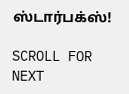ஸ்டார்பக்ஸ்!

SCROLL FOR NEXT